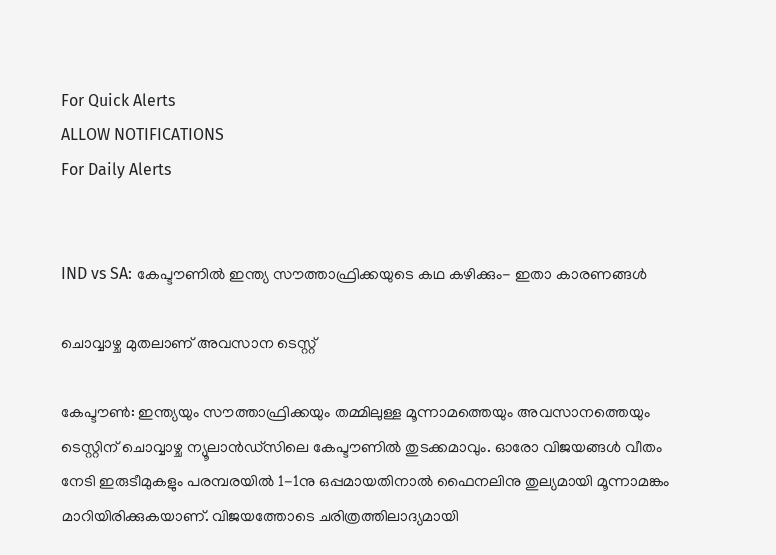For Quick Alerts
ALLOW NOTIFICATIONS
For Daily Alerts


IND vs SA: കേപ്ടൗണില്‍ ഇന്ത്യ സൗത്താഫ്രിക്കയുടെ കഥ കഴിക്കും- ഇതാ കാരണങ്ങള്‍

ചൊവ്വാഴ്ച മുതലാണ് അവസാന ടെസ്റ്റ്

കേപ്ടൗണ്‍: ഇന്ത്യയും സൗത്താഫ്രിക്കയും തമ്മിലുള്ള മൂന്നാമത്തെയും അവസാനത്തെയും ടെസ്റ്റിന് ചൊവ്വാഴ്ച ന്യൂലാന്‍ഡ്‌സിലെ കേപ്ടൗണില്‍ തുടക്കമാവും. ഓരോ വിജയങ്ങള്‍ വീതം നേടി ഇരുടീമുകളും പരമ്പരയില്‍ 1-1നു ഒപ്പമായതിനാല്‍ ഫൈനലിനു തുല്യമായി മൂന്നാമങ്കം മാറിയിരിക്കുകയാണ്. വിജയത്തോടെ ചരിത്രത്തിലാദ്യമായി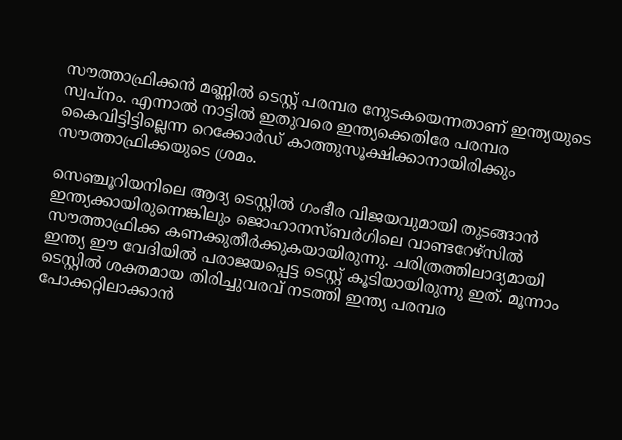സൗത്താഫ്രിക്കന്‍ മണ്ണില്‍ ടെസ്റ്റ് പരമ്പര നേുടകയെന്നതാണ് ഇന്ത്യയുടെ സ്വപ്നം. എന്നാല്‍ നാട്ടില്‍ ഇതുവരെ ഇന്ത്യക്കെതിരേ പരമ്പര കൈവിട്ടിട്ടില്ലെന്ന റെക്കോര്‍ഡ് കാത്തുസൂക്ഷിക്കാനായിരിക്കും സൗത്താഫ്രിക്കയുടെ ശ്രമം.

സെഞ്ചൂറിയനിലെ ആദ്യ ടെസ്റ്റില്‍ ഗംഭീര വിജയവുമായി തുടങ്ങാന്‍ ഇന്ത്യക്കായിരുന്നെങ്കിലും ജൊഹാനസ്ബര്‍ഗിലെ വാണ്ടറേഴ്‌സില്‍ സൗത്താഫ്രിക്ക കണക്കുതീര്‍ക്കുകയായിരുന്നു. ചരിത്രത്തിലാദ്യമായി ഇന്ത്യ ഈ വേദിയില്‍ പരാജയപ്പെട്ട ടെസ്റ്റ് കൂടിയായിരുന്നു ഇത്. മൂന്നാം ടെസ്റ്റില്‍ ശക്തമായ തിരിച്ചുവരവ് നടത്തി ഇന്ത്യ പരമ്പര പോക്കറ്റിലാക്കാന്‍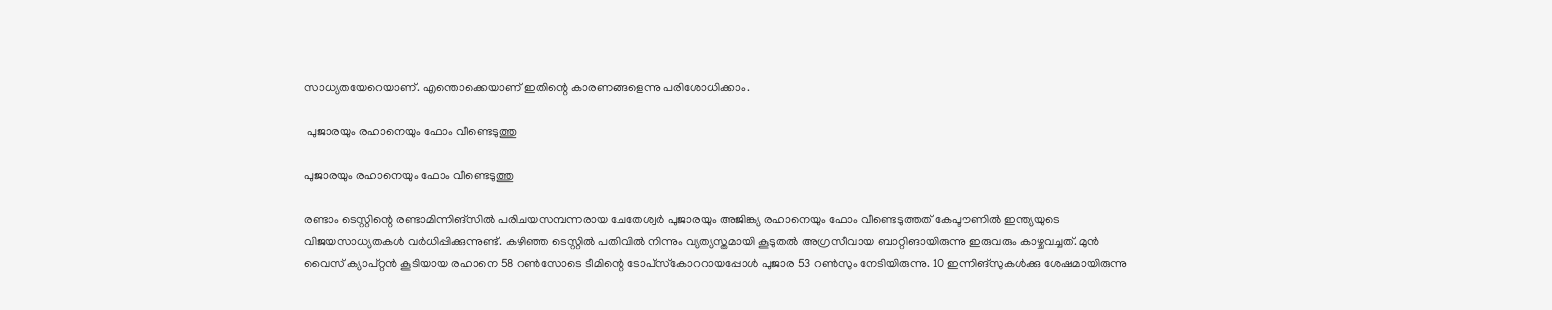സാധ്യതയേറെയാണ്. എന്തൊക്കെയാണ് ഇതിന്റെ കാരണങ്ങളെന്നു പരിശോധിക്കാം.

 പുജാരയും രഹാനെയും ഫോം വീണ്ടെടുത്തു

പുജാരയും രഹാനെയും ഫോം വീണ്ടെടുത്തു

രണ്ടാം ടെസ്റ്റിന്റെ രണ്ടാമിന്നിങ്‌സില്‍ പരിചയസമ്പന്നരായ ചേതേശ്വര്‍ പുജാരയും അജിങ്ക്യ രഹാനെയും ഫോം വീണ്ടെടുത്തത് കേപ്ടൗണില്‍ ഇന്ത്യയുടെ വിജയസാധ്യതകള്‍ വര്‍ധിപ്പിക്കുന്നുണ്ട്. കഴിഞ്ഞ ടെസ്റ്റില്‍ പതിവില്‍ നിന്നും വ്യത്യസ്തമായി കൂടുതല്‍ അഗ്രസീവായ ബാറ്റിങായിരുന്നു ഇരുവരും കാഴ്ചവച്ചത്. മുന്‍ വൈസ് ക്യാപ്റ്റന്‍ കൂടിയായ രഹാനെ 58 റണ്‍സോടെ ടീമിന്റെ ടോപ്‌സ്‌കോററായപ്പോള്‍ പുജാര 53 റണ്‍സും നേടിയിരുന്നു. 10 ഇന്നിങ്‌സുകള്‍ക്കു ശേഷമായിരുന്നു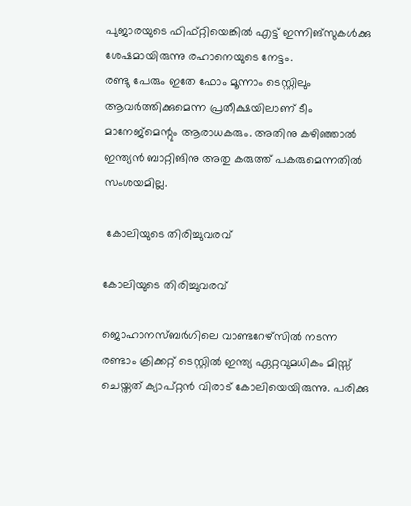പുജാരയുടെ ഫിഫ്റ്റിയെങ്കില്‍ എട്ട് ഇന്നിങ്‌സുകള്‍ക്കു ശേഷമായിരുന്നു രഹാനെയുടെ നേട്ടം.
രണ്ടു പേരും ഇതേ ഫോം മൂന്നാം ടെസ്റ്റിലും ആവര്‍ത്തിക്കുമെന്ന പ്രതീക്ഷയിലാണ് ടീം മാനേജ്‌മെന്റും ആരാധകരും. അതിനു കഴിഞ്ഞാല്‍ ഇന്ത്യന്‍ ബാറ്റിങിനു അതു കരുത്ത് പകരുമെന്നതില്‍ സംശയമില്ല.

 കോലിയുടെ തിരിച്ചുവരവ്

കോലിയുടെ തിരിച്ചുവരവ്

ജൊഹാനസ്ബര്‍ഗിലെ വാണ്ടറേഴ്‌സില്‍ നടന്ന രണ്ടാം ക്രിക്കറ്റ് ടെസ്റ്റില്‍ ഇന്ത്യ ഏറ്റവുമധികം മിസ്സ് ചെയ്തത് ക്യാപ്റ്റന്‍ വിരാട് കോലിയെയിരുന്നു. പരിക്കു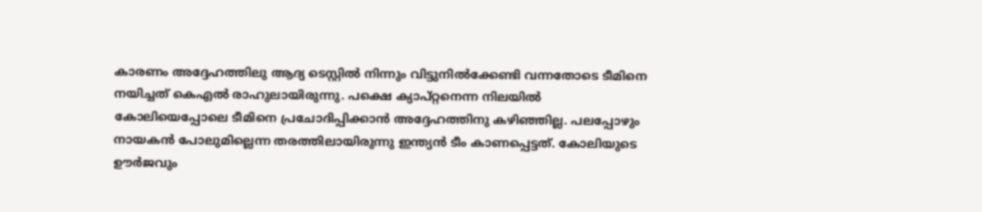കാരണം അദ്ദേഹത്തിലു ആദ്യ ടെസ്റ്റില്‍ നിന്നും വിട്ടുനില്‍ക്കേണ്ടി വന്നതോടെ ടീമിനെ നയിച്ചത് കെഎല്‍ രാഹുലായിരുന്നു. പക്ഷെ ക്യാപ്റ്റനെന്ന നിലയില്‍ കോലിയെപ്പോലെ ടീമിനെ പ്രചോദിപ്പിക്കാന്‍ അദ്ദേഹത്തിനു കഴിഞ്ഞില്ല. പലപ്പോഴും നായകന്‍ പോലുമില്ലെന്ന തരത്തിലായിരുന്നു ഇന്ത്യന്‍ ടീം കാണപ്പെട്ടത്. കോലിയുടെ ഊര്‍ജവും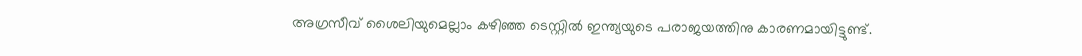അഗ്രസീവ് ശൈലിയുമെല്ലാം കഴിഞ്ഞ ടെസ്റ്റില്‍ ഇന്ത്യയുടെ പരാജയത്തിനു കാരണമായിട്ടുണ്ട്.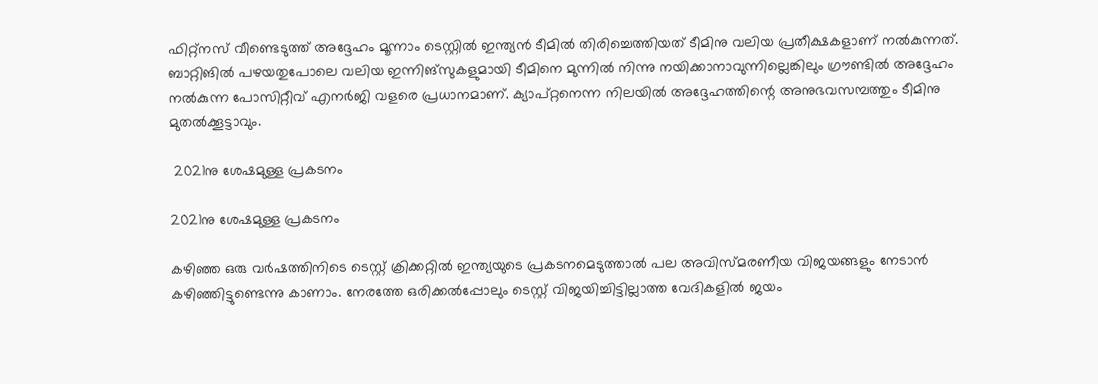ഫിറ്റ്‌നസ് വീണ്ടെടുത്ത് അദ്ദേഹം മൂന്നാം ടെസ്റ്റില്‍ ഇന്ത്യന്‍ ടീമില്‍ തിരിച്ചെത്തിയത് ടീമിനു വലിയ പ്രതീക്ഷകളാണ് നല്‍കുന്നത്. ബാറ്റിങില്‍ പഴയതുപോലെ വലിയ ഇന്നിങ്‌സുകളുമായി ടീമിനെ മുന്നില്‍ നിന്നു നയിക്കാനാവുന്നില്ലെങ്കിലും ഗ്രൗണ്ടില്‍ അദ്ദേഹം നല്‍കുന്ന പോസിറ്റീവ് എനര്‍ജി വളരെ പ്രധാനമാണ്. ക്യാപ്റ്റനെന്ന നിലയില്‍ അദ്ദേഹത്തിന്റെ അനുഭവസമ്പത്തും ടീമിനു മുതല്‍ക്കൂട്ടാവും.

 2021നു ശേഷമുള്ള പ്രകടനം

2021നു ശേഷമുള്ള പ്രകടനം

കഴിഞ്ഞ ഒരു വര്‍ഷത്തിനിടെ ടെസ്റ്റ് ക്രിക്കറ്റില്‍ ഇന്ത്യയുടെ പ്രകടനമെടുത്താല്‍ പല അവിസ്മരണീയ വിജയങ്ങളും നേടാന്‍ കഴിഞ്ഞിട്ടുണ്ടെന്നു കാണാം. നേരത്തേ ഒരിക്കല്‍പ്പോലും ടെസ്റ്റ് വിജയിച്ചിട്ടില്ലാത്ത വേദികളില്‍ ജയം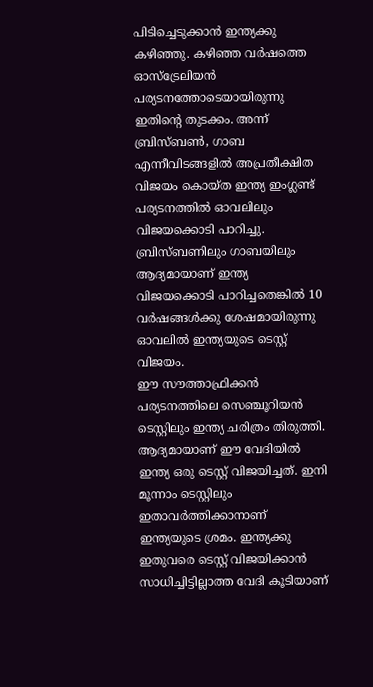പിടിച്ചെടുക്കാന്‍ ഇന്ത്യക്കു കഴിഞ്ഞു. കഴിഞ്ഞ വര്‍ഷത്തെ ഓസ്‌ട്രേലിയന്‍ പര്യടനത്തോടെയായിരുന്നു ഇതിന്റെ തുടക്കം. അന്ന് ബ്രിസ്ബണ്‍, ഗാബ എന്നീവിടങ്ങളില്‍ അപ്രതീക്ഷിത വിജയം കൊയ്ത ഇന്ത്യ ഇംഗ്ലണ്ട് പര്യടനത്തില്‍ ഓവലിലും വിജയക്കൊടി പാറിച്ചു. ബ്രിസ്ബണിലും ഗാബയിലും ആദ്യമായാണ് ഇന്ത്യ വിജയക്കൊടി പാറിച്ചതെങ്കില്‍ 10 വര്‍ഷങ്ങള്‍ക്കു ശേഷമായിരുന്നു ഓവലില്‍ ഇന്ത്യയുടെ ടെസ്റ്റ് വിജയം.
ഈ സൗത്താഫ്രിക്കന്‍ പര്യടനത്തിലെ സെഞ്ചൂറിയന്‍ ടെസ്റ്റിലും ഇന്ത്യ ചരിത്രം തിരുത്തി. ആദ്യമായാണ് ഈ വേദിയില്‍ ഇന്ത്യ ഒരു ടെസ്റ്റ് വിജയിച്ചത്. ഇനി മൂന്നാം ടെസ്റ്റിലും ഇതാവര്‍ത്തിക്കാനാണ് ഇന്ത്യയുടെ ശ്രമം. ഇന്ത്യക്കു ഇതുവരെ ടെസ്റ്റ് വിജയിക്കാന്‍ സാധിച്ചിട്ടില്ലാത്ത വേദി കൂടിയാണ്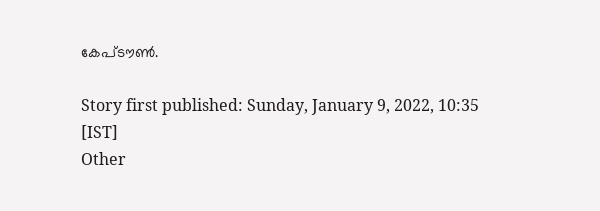കേപ്ടൗണ്‍.

Story first published: Sunday, January 9, 2022, 10:35 [IST]
Other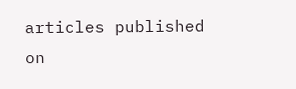articles published on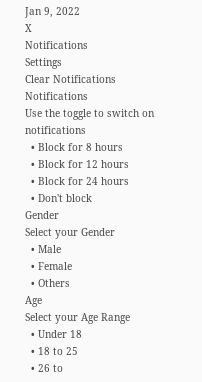Jan 9, 2022
X
Notifications
Settings
Clear Notifications
Notifications
Use the toggle to switch on notifications
  • Block for 8 hours
  • Block for 12 hours
  • Block for 24 hours
  • Don't block
Gender
Select your Gender
  • Male
  • Female
  • Others
Age
Select your Age Range
  • Under 18
  • 18 to 25
  • 26 to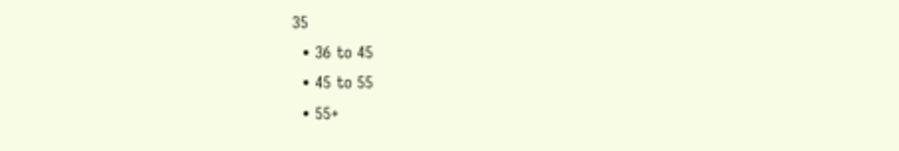35
  • 36 to 45
  • 45 to 55
  • 55+